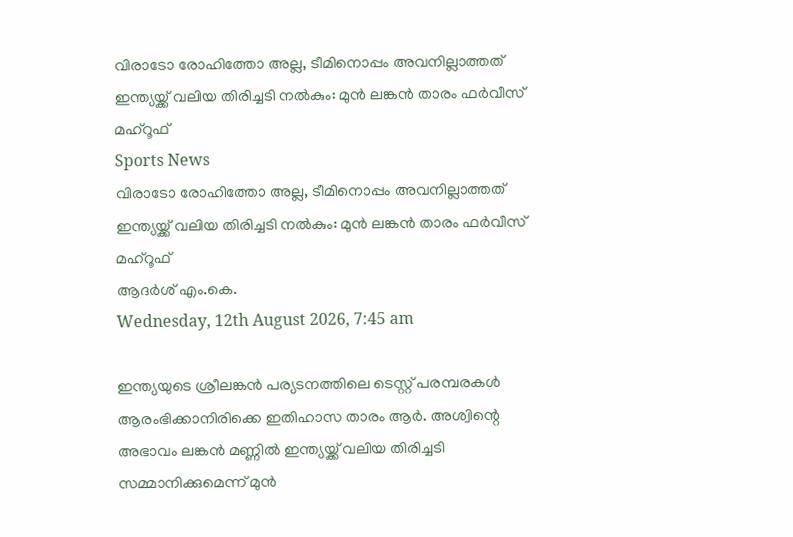വിരാടോ രോഹിത്തോ അല്ല, ടീമിനൊപ്പം അവനില്ലാത്തത് ഇന്ത്യയ്ക്ക് വലിയ തിരിച്ചടി നല്‍കും: മുന്‍ ലങ്കന്‍ താരം ഫര്‍വീസ് മഹ്‌റൂഫ്
Sports News
വിരാടോ രോഹിത്തോ അല്ല, ടീമിനൊപ്പം അവനില്ലാത്തത് ഇന്ത്യയ്ക്ക് വലിയ തിരിച്ചടി നല്‍കും: മുന്‍ ലങ്കന്‍ താരം ഫര്‍വീസ് മഹ്‌റൂഫ്
ആദർശ് എം.കെ.
Wednesday, 12th August 2026, 7:45 am

ഇന്ത്യയുടെ ശ്രീലങ്കന്‍ പര്യടനത്തിലെ ടെസ്റ്റ് പരമ്പരകള്‍ ആരംഭിക്കാനിരിക്കെ ഇതിഹാസ താരം ആര്‍. അശ്വിന്റെ അഭാവം ലങ്കന്‍ മണ്ണില്‍ ഇന്ത്യയ്ക്ക് വലിയ തിരിച്ചടി സമ്മാനിക്കുമെന്ന് മുന്‍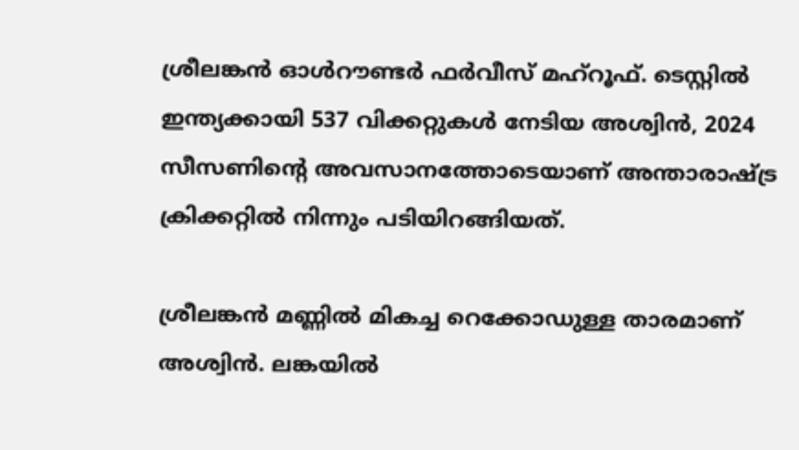ശ്രീലങ്കന്‍ ഓള്‍റൗണ്ടര്‍ ഫര്‍വീസ് മഹ്‌റൂഫ്. ടെസ്റ്റില്‍ ഇന്ത്യക്കായി 537 വിക്കറ്റുകള്‍ നേടിയ അശ്വിന്‍, 2024 സീസണിന്റെ അവസാനത്തോടെയാണ് അന്താരാഷ്ട്ര ക്രിക്കറ്റില്‍ നിന്നും പടിയിറങ്ങിയത്.

ശ്രീലങ്കന്‍ മണ്ണില്‍ മികച്ച റെക്കോഡുള്ള താരമാണ് അശ്വിന്‍. ലങ്കയില്‍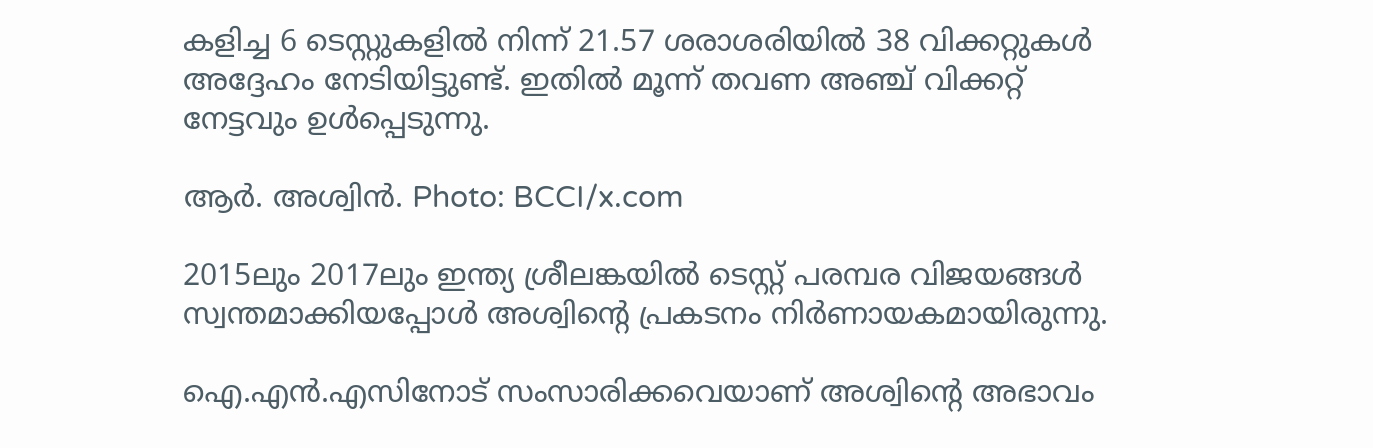കളിച്ച 6 ടെസ്റ്റുകളില്‍ നിന്ന് 21.57 ശരാശരിയില്‍ 38 വിക്കറ്റുകള്‍ അദ്ദേഹം നേടിയിട്ടുണ്ട്. ഇതില്‍ മൂന്ന് തവണ അഞ്ച് വിക്കറ്റ് നേട്ടവും ഉള്‍പ്പെടുന്നു.

ആര്‍. അശ്വിന്‍. Photo: BCCI/x.com

2015ലും 2017ലും ഇന്ത്യ ശ്രീലങ്കയില്‍ ടെസ്റ്റ് പരമ്പര വിജയങ്ങള്‍ സ്വന്തമാക്കിയപ്പോള്‍ അശ്വിന്റെ പ്രകടനം നിര്‍ണായകമായിരുന്നു.

ഐ.എന്‍.എസിനോട് സംസാരിക്കവെയാണ് അശ്വിന്റെ അഭാവം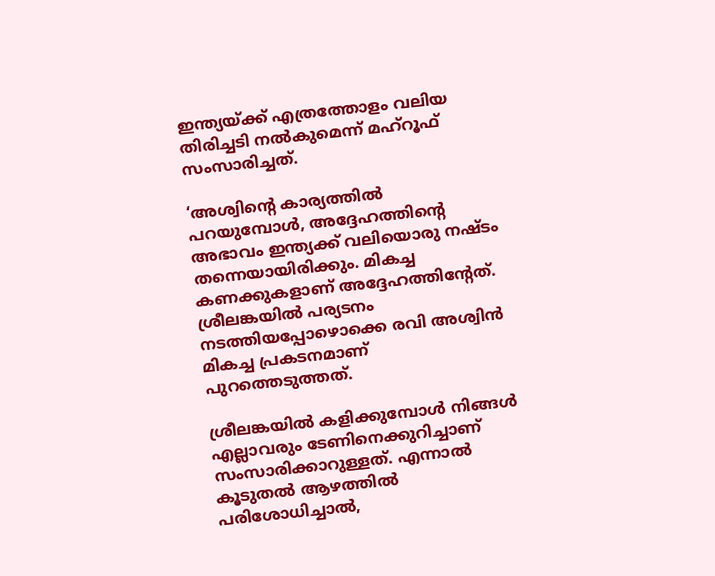ഇന്ത്യയ്ക്ക് എത്രത്തോളം വലിയ തിരിച്ചടി നല്‍കുമെന്ന് മഹ്‌റൂഫ് സംസാരിച്ചത്.

‘അശ്വിന്റെ കാര്യത്തില്‍ പറയുമ്പോള്‍, അദ്ദേഹത്തിന്റെ അഭാവം ഇന്ത്യക്ക് വലിയൊരു നഷ്ടം തന്നെയായിരിക്കും. മികച്ച കണക്കുകളാണ് അദ്ദേഹത്തിന്റേത്. ശ്രീലങ്കയില്‍ പര്യടനം നടത്തിയപ്പോഴൊക്കെ രവി അശ്വിന്‍ മികച്ച പ്രകടനമാണ് പുറത്തെടുത്തത്.

ശ്രീലങ്കയില്‍ കളിക്കുമ്പോള്‍ നിങ്ങള്‍ എല്ലാവരും ടേണിനെക്കുറിച്ചാണ് സംസാരിക്കാറുള്ളത്. എന്നാല്‍ കൂടുതല്‍ ആഴത്തില്‍ പരിശോധിച്ചാല്‍,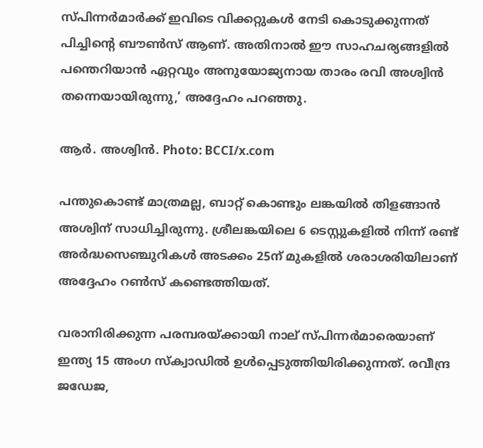സ്പിന്നര്‍മാര്‍ക്ക് ഇവിടെ വിക്കറ്റുകള്‍ നേടി കൊടുക്കുന്നത് പിച്ചിന്റെ ബൗണ്‍സ് ആണ്. അതിനാല്‍ ഈ സാഹചര്യങ്ങളില്‍ പന്തെറിയാന്‍ ഏറ്റവും അനുയോജ്യനായ താരം രവി അശ്വിന്‍ തന്നെയായിരുന്നു,’ അദ്ദേഹം പറഞ്ഞു.

ആര്‍. അശ്വിന്‍. Photo: BCCI/x.com

പന്തുകൊണ്ട് മാത്രമല്ല, ബാറ്റ് കൊണ്ടും ലങ്കയില്‍ തിളങ്ങാന്‍ അശ്വിന് സാധിച്ചിരുന്നു. ശ്രീലങ്കയിലെ 6 ടെസ്റ്റുകളില്‍ നിന്ന് രണ്ട് അര്‍ദ്ധസെഞ്ചുറികള്‍ അടക്കം 25ന് മുകളില്‍ ശരാശരിയിലാണ് അദ്ദേഹം റണ്‍സ് കണ്ടെത്തിയത്.

വരാനിരിക്കുന്ന പരമ്പരയ്ക്കായി നാല് സ്പിന്നര്‍മാരെയാണ് ഇന്ത്യ 15 അംഗ സ്‌ക്വാഡില്‍ ഉള്‍പ്പെടുത്തിയിരിക്കുന്നത്. രവീന്ദ്ര ജഡേജ,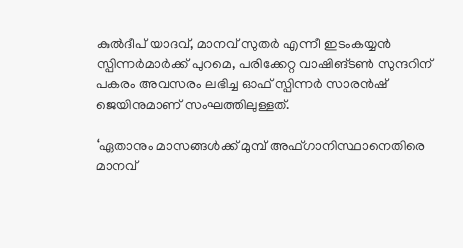കുല്‍ദീപ് യാദവ്, മാനവ് സുതര്‍ എന്നീ ഇടംകയ്യന്‍ സ്പിന്നര്‍മാര്‍ക്ക് പുറമെ, പരിക്കേറ്റ വാഷിങ്ടണ്‍ സുന്ദറിന് പകരം അവസരം ലഭിച്ച ഓഫ് സ്പിന്നര്‍ സാരന്‍ഷ് ജെയിനുമാണ് സംഘത്തിലുള്ളത്.

‘ഏതാനും മാസങ്ങള്‍ക്ക് മുമ്പ് അഫ്ഗാനിസ്ഥാനെതിരെ മാനവ്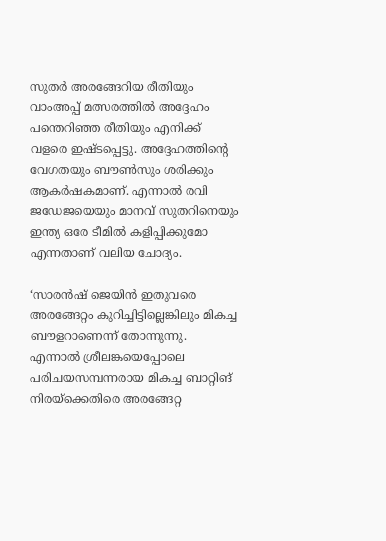സുതര്‍ അരങ്ങേറിയ രീതിയും വാംഅപ്പ് മത്സരത്തില്‍ അദ്ദേഹം പന്തെറിഞ്ഞ രീതിയും എനിക്ക് വളരെ ഇഷ്ടപ്പെട്ടു. അദ്ദേഹത്തിന്റെ വേഗതയും ബൗണ്‍സും ശരിക്കും ആകര്‍ഷകമാണ്. എന്നാല്‍ രവി ജഡേജയെയും മാനവ് സുതറിനെയും ഇന്ത്യ ഒരേ ടീമില്‍ കളിപ്പിക്കുമോ എന്നതാണ് വലിയ ചോദ്യം.

‘സാരന്‍ഷ് ജെയിന്‍ ഇതുവരെ അരങ്ങേറ്റം കുറിച്ചിട്ടില്ലെങ്കിലും മികച്ച ബൗളറാണെന്ന് തോന്നുന്നു. എന്നാല്‍ ശ്രീലങ്കയെപ്പോലെ പരിചയസമ്പന്നരായ മികച്ച ബാറ്റിങ് നിരയ്‌ക്കെതിരെ അരങ്ങേറ്റ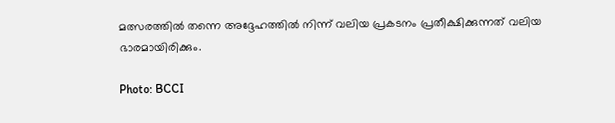മത്സരത്തില്‍ തന്നെ അദ്ദേഹത്തില്‍ നിന്ന് വലിയ പ്രകടനം പ്രതീക്ഷിക്കുന്നത് വലിയ ഭാരമായിരിക്കും.

Photo: BCCI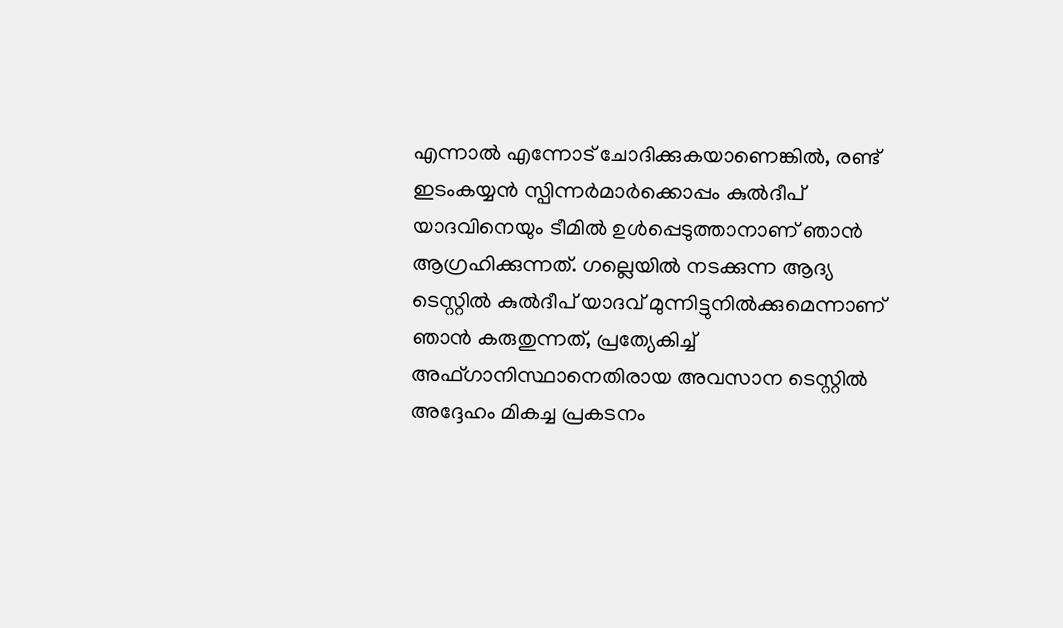എന്നാല്‍ എന്നോട് ചോദിക്കുകയാണെങ്കില്‍, രണ്ട് ഇടംകയ്യന്‍ സ്പിന്നര്‍മാര്‍ക്കൊപ്പം കുല്‍ദീപ് യാദവിനെയും ടീമില്‍ ഉള്‍പ്പെടുത്താനാണ് ഞാന്‍ ആഗ്രഹിക്കുന്നത്. ഗല്ലെയില്‍ നടക്കുന്ന ആദ്യ ടെസ്റ്റില്‍ കുല്‍ദീപ് യാദവ് മുന്നിട്ടുനില്‍ക്കുമെന്നാണ് ഞാന്‍ കരുതുന്നത്, പ്രത്യേകിച്ച് അഫ്ഗാനിസ്ഥാനെതിരായ അവസാന ടെസ്റ്റില്‍ അദ്ദേഹം മികച്ച പ്രകടനം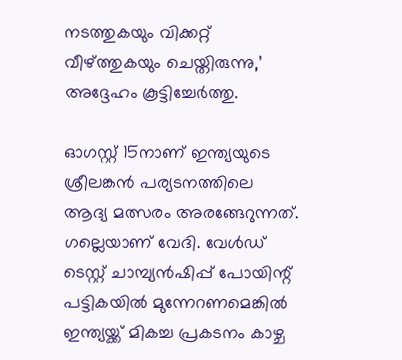നടത്തുകയും വിക്കറ്റ് വീഴ്ത്തുകയും ചെയ്തിരുന്നു,’ അദ്ദേഹം കൂട്ടിച്ചേര്‍ത്തു.

ഓഗസ്റ്റ് 15നാണ് ഇന്ത്യയുടെ ശ്രീലങ്കന്‍ പര്യടനത്തിലെ ആദ്യ മത്സരം അരങ്ങേറുന്നത്. ഗല്ലെയാണ് വേദി. വേള്‍ഡ് ടെസ്റ്റ് ചാമ്പ്യന്‍ഷിപ്പ് പോയിന്റ് പട്ടികയില്‍ മുന്നേറണമെങ്കില്‍ ഇന്ത്യയ്ക്ക് മികച്ച പ്രകടനം കാഴ്ച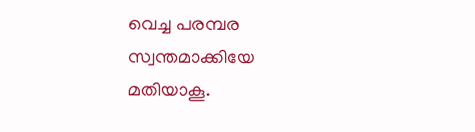വെച്ച പരമ്പര സ്വന്തമാക്കിയേ മതിയാകൂ.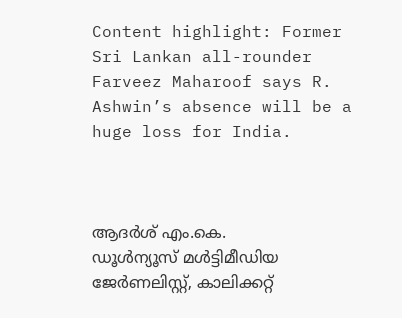Content highlight: Former Sri Lankan all-rounder Farveez Maharoof says R. Ashwin’s absence will be a huge loss for India.



ആദർശ് എം.കെ.
ഡൂള്‍ന്യൂസ് മള്‍ട്ടിമീഡിയ ജേര്‍ണലിസ്റ്റ്, കാലിക്കറ്റ്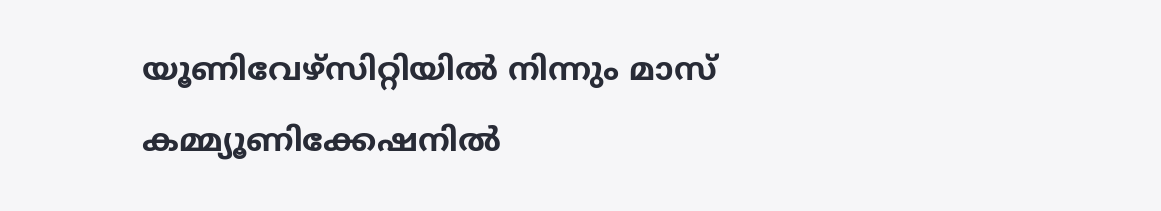യൂണിവേഴ്സിറ്റിയില്‍ നിന്നും മാസ് കമ്മ്യൂണിക്കേഷനില്‍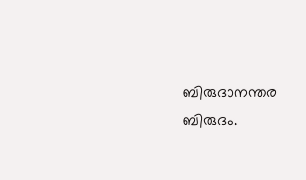ബിരുദാനന്തര ബിരുദം.